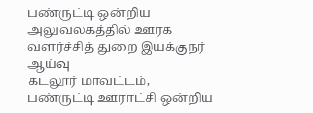பண்ருட்டி ஒன்றிய அலுவலகத்தில் ஊரக வளர்ச்சித் துறை இயக்குநர் ஆய்வு
கடலூர் மாவட்டம், பண்ருட்டி ஊராட்சி ஒன்றிய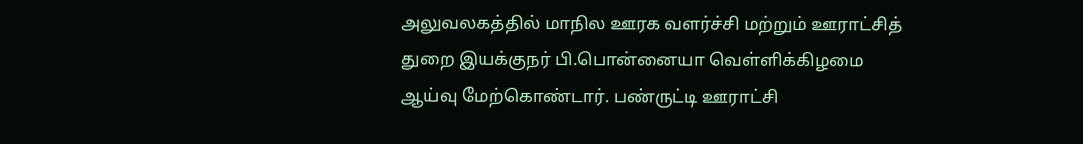அலுவலகத்தில் மாநில ஊரக வளர்ச்சி மற்றும் ஊராட்சித் துறை இயக்குநர் பி.பொன்னையா வெள்ளிக்கிழமை ஆய்வு மேற்கொண்டார். பண்ருட்டி ஊராட்சி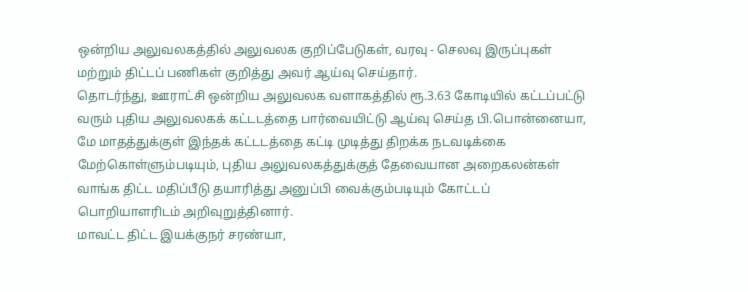ஒன்றிய அலுவலகத்தில் அலுவலக குறிப்பேடுகள், வரவு - செலவு இருப்புகள் மற்றும் திட்டப் பணிகள் குறித்து அவர் ஆய்வு செய்தார்.
தொடர்ந்து, ஊராட்சி ஒன்றிய அலுவலக வளாகத்தில் ரூ.3.63 கோடியில் கட்டப்பட்டு வரும் புதிய அலுவலகக் கட்டடத்தை பார்வையிட்டு ஆய்வு செய்த பி.பொன்னையா, மே மாதத்துக்குள் இந்தக் கட்டடத்தை கட்டி முடித்து திறக்க நடவடிக்கை மேற்கொள்ளும்படியும், புதிய அலுவலகத்துக்குத் தேவையான அறைகலன்கள் வாங்க திட்ட மதிப்பீடு தயாரித்து அனுப்பி வைக்கும்படியும் கோட்டப் பொறியாளரிடம் அறிவுறுத்தினார்.
மாவட்ட திட்ட இயக்குநர் சரண்யா,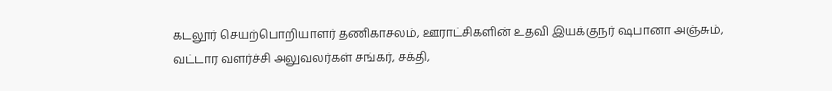கடலூர் செயற்பொறியாளர் தணிகாசலம், ஊராட்சிகளின் உதவி இயக்குநர் ஷபானா அஞ்சும், வட்டார வளர்ச்சி அலுவலர்கள் சங்கர், சக்தி,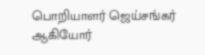பொறியாளர் ஜெய்சங்கர் ஆகியோர்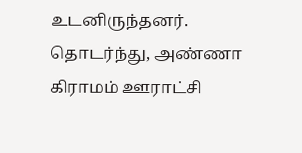உடனிருந்தனர். தொடர்ந்து, அண்ணா கிராமம் ஊராட்சி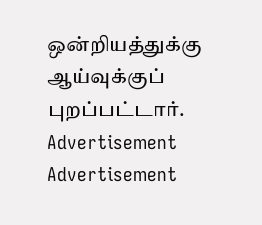ஒன்றியத்துக்கு ஆய்வுக்குப் புறப்பட்டார்.
Advertisement
Advertisement